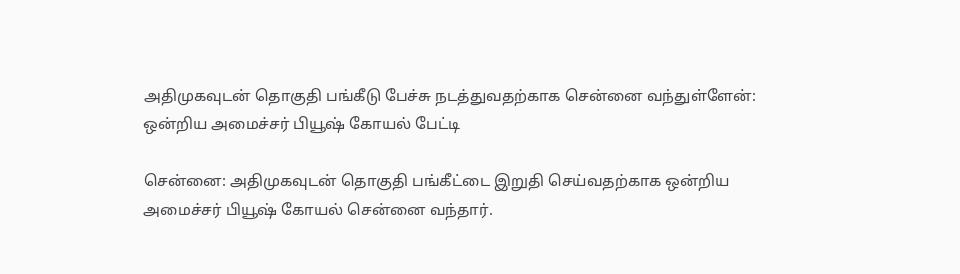அதிமுகவுடன் தொகுதி பங்கீடு பேச்சு நடத்துவதற்காக சென்னை வந்துள்ளேன்: ஒன்றிய அமைச்சர் பியூஷ் கோயல் பேட்டி

சென்னை: அதிமுகவுடன் தொகுதி பங்கீட்டை இறுதி செய்வதற்காக ஒன்றிய அமைச்சர் பியூஷ் கோயல் சென்னை வந்தார்.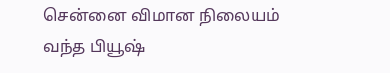சென்னை விமான நிலையம் வந்த பியூஷ்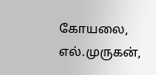கோயலை, எல்.முருகன்,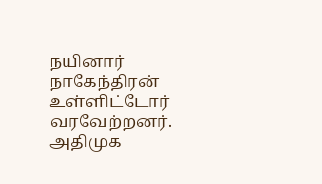நயினார் நாகேந்திரன் உள்ளிட்டோர் வரவேற்றனர். அதிமுக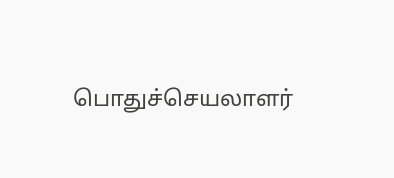பொதுச்செயலாளர்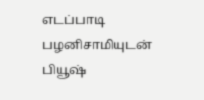எடப்பாடி பழனிசாமியுடன் பியூஷ்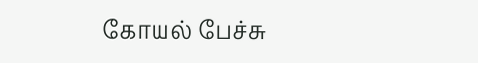கோயல் பேச்சு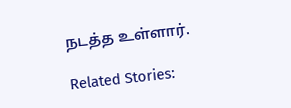நடத்த உள்ளார்.

Related Stories: